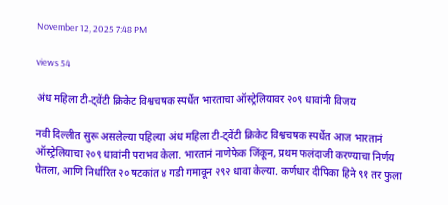November 12, 2025 7:48 PM

views 54

अंध महिला टी-ट्वेंटी क्रिकेट विश्वचषक स्पर्धेत भारताचा ऑस्ट्रेलियावर २०९ धावांनी विजय

नवी दिल्लीत सुरू असलेल्या पहिल्या अंध महिला टी-ट्वेंटी क्रिकेट विश्वचषक स्पर्धेत आज भारतानं ऑस्ट्रेलियाचा २०९ धावांनी पराभव केला. भारतानं नाणेफेक जिंकून, प्रथम फलंदाजी करण्याचा निर्णय घेतला, आणि निर्धारित २० षटकांत ४ गडी गमावून २९२ धावा केल्या. कर्णधार दीपिका हिने ९१ तर फुला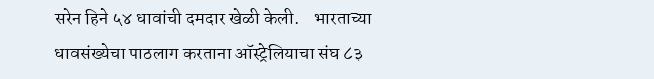सरेन हिने ५४ धावांची दमदार खेळी केली.    भारताच्या धावसंख्येचा पाठलाग करताना ऑस्ट्रेलियाचा संघ ८३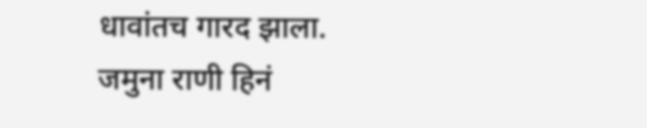धावांतच गारद झाला. जमुना राणी हिनं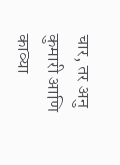चार, तर अनु कुमारी आणि काव्या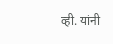व्ही. यांनी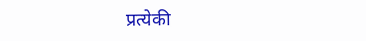प्रत्येकी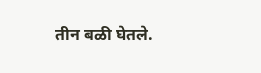तीन बळी घेतले.